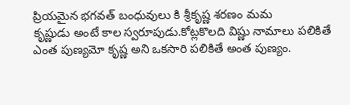ప్రియమైన భగవత్ బంధువులు కి శ్రీకృష్ణ శరణం మమ
కృష్ణుడు అంటే కాల స్వరూపుడు.కోట్లకొలది విష్ణు నామాలు పలికితే ఎంత పుణ్యమో కృష్ణ అని ఒకసారి పలికితే అంత పుణ్యం.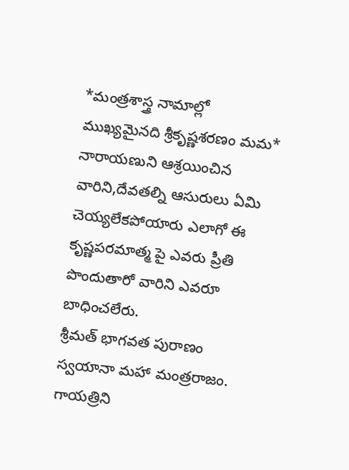*మంత్రశాస్త్ర నామాల్లో ముఖ్యమైనది శ్రీకృష్ణశరణం మమ* నారాయణుని ఆశ్రయించిన వారిని,దేవతల్ని ఆసురులు ఏమి చెయ్యలేకపోయారు ఎలాగో ఈ కృష్ణపరమాత్మ పై ఎవరు ప్రీతి పొందుతారో వారిని ఎవరూ బాధించలేరు.
శ్రీమత్ భాగవత పురాణం స్వయానా మహా మంత్రరాజం. గాయత్రిని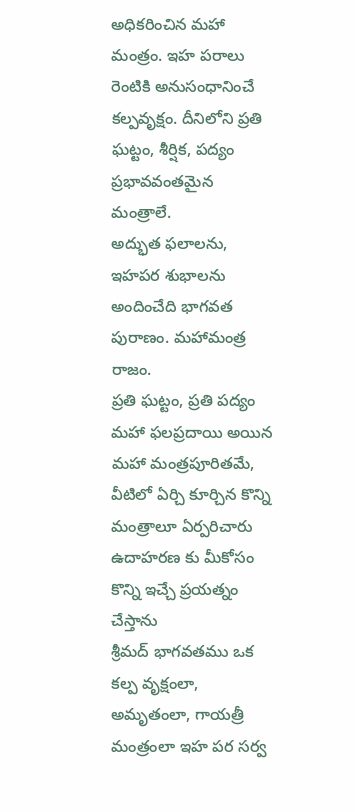అధికరించిన మహా మంత్రం. ఇహ పరాలు రెంటికి అనుసంధానించే కల్పవృక్షం. దీనిలోని ప్రతి ఘట్టం, శీర్షిక, పద్యం ప్రభావవంతమైన మంత్రాలే.
అద్భుత ఫలాలను, ఇహపర శుభాలను అందించేది భాగవత పురాణం. మహామంత్ర రాజం.
ప్రతి ఘట్టం, ప్రతి పద్యం మహా ఫలప్రదాయి అయిన మహా మంత్రపూరితమే,
వీటిలో ఏర్చి కూర్చిన కొన్ని మంత్రాలూ ఏర్పరిచారు
ఉదాహరణ కు మీకోసం కొన్ని ఇచ్చే ప్రయత్నం చేస్తాను
శ్రీమద్ భాగవతము ఒక కల్ప వృక్షంలా, అమృతంలా, గాయత్రీ మంత్రంలా ఇహ పర సర్వ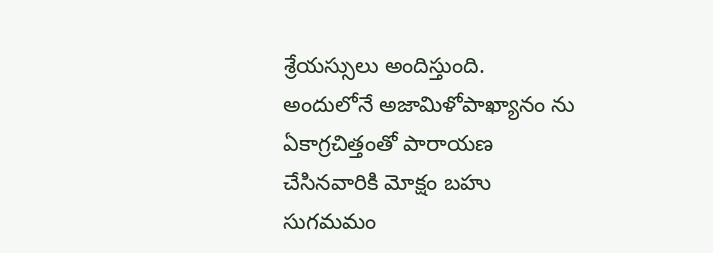శ్రేయస్సులు అందిస్తుంది.
అందులోనే అజామిళోపాఖ్యానం ను ఏకాగ్రచిత్తంతో పారాయణ చేసినవారికి మోక్షం బహు సుగమమం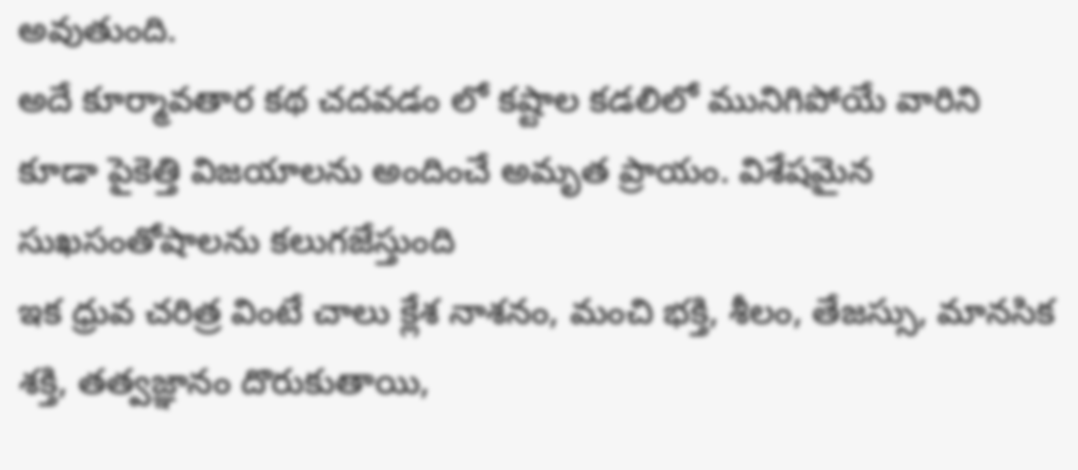అవుతుంది.
అదే కూర్మావతార కథ చదవడం లో కష్టాల కడలిలో మునిగిపోయే వారిని కూడా పైకెత్తి విజయాలను అందించే అమృత ప్రాయం. విశేషమైన సుఖసంతోషాలను కలుగజేస్తుంది
ఇక ధ్రువ చరిత్ర వింటే చాలు క్లేశ నాశనం, మంచి భక్తి, శీలం, తేజస్సు, మానసిక శక్తి, తత్వజ్ఞానం దొరుకుతాయి,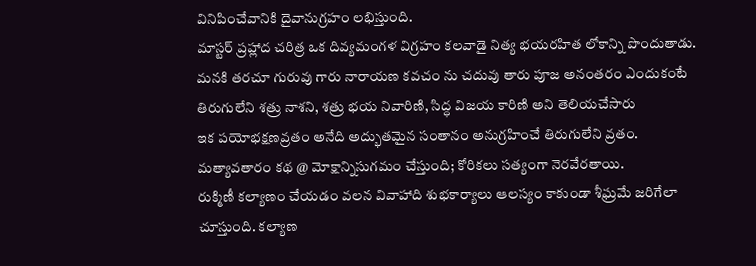వినిపించేవానికి దైవానుగ్రహం లభిస్తుంది.
మాస్టర్ ప్రహ్లాద చరిత్ర ఒక దివ్యమంగళ విగ్రహం కలవాడై నిత్య భయరహిత లోకాన్ని పొందుతాడు.
మనకి తరచూ గురువు గారు నారాయణ కవచం ను చదువు తారు పూజ అనంతరం ఎందుకంటే తిరుగులేని శత్రు నాశని, శత్రు భయ నివారిణి, సిద్ధ విజయ కారిణి అని తెలియచేసారు
ఇక పయోభక్షణవ్రతం అనేది అద్భుతమైన సంతానం అనుగ్రహించే తిరుగులేని వ్రతం.
మత్యావతారం కథ @ మోక్షాన్నిసుగమం చేస్తుంది; కోరికలు సత్యంగా నెరవేరతాయి.
రుక్మిణీ కల్యాణం చేయడం వలన వివాహాది శుభకార్యాలు ఆలస్యం కాకుండా శీఘ్రమే జరిగేలా చూస్తుంది. కల్యాణ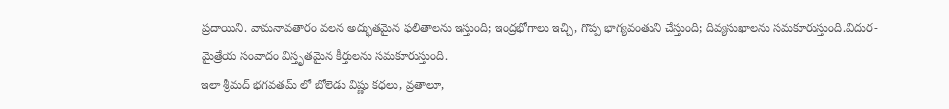ప్రదాయిని. వామనావతారం వలన అద్భుతమైన ఫలితాలను ఇస్తుంది; ఇంద్రభోగాలు ఇచ్చి, గొప్ప భాగ్యవంతుని చేస్తుంది; దివ్యసుఖాలను సమకూరుస్తుంది.విదుర-మైత్రేయ సంవాదం విస్తృతమైన కీర్తులను సమకూరుస్తుంది.
ఇలా శ్రీమద్ భగవతమ్ లో బోలెడు విష్ణు కధలు, వ్రతాలూ,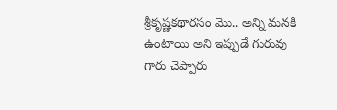శ్రీకృష్ణకథారసం మొ.. అన్ని మనకి ఉంటాయి అని ఇప్పుడే గురువు గారు చెప్పారు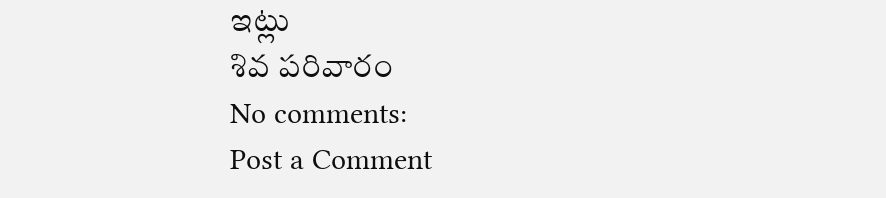ఇట్లు
శివ పరివారం
No comments:
Post a Comment